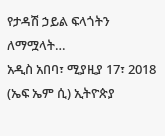የታዳሽ ኃይል ፍላጎትን ለማሟላት…
አዲስ አበባ፣ ሚያዚያ 17፣ 2018 (ኤፍ ኤም ሲ) ኢትዮጵያ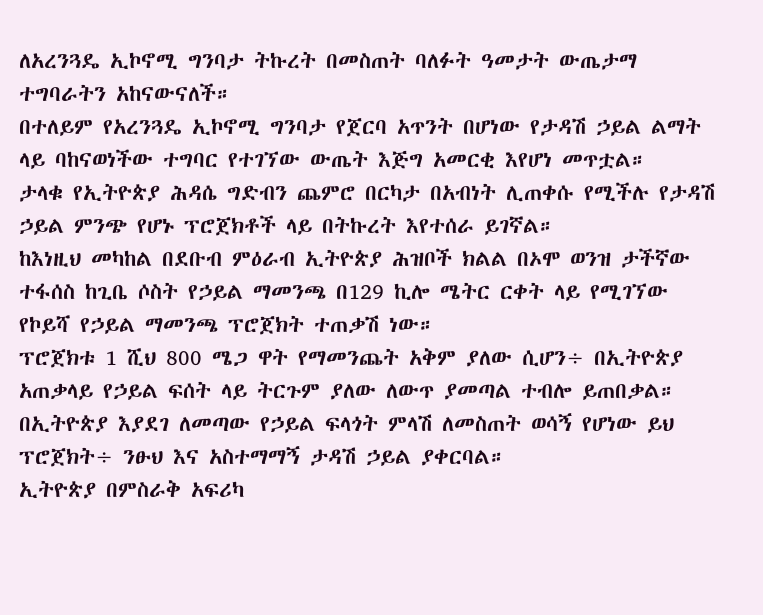ለአረንጓዴ ኢኮኖሚ ግንባታ ትኩረት በመስጠት ባለፉት ዓመታት ውጤታማ ተግባራትን አከናውናለች።
በተለይም የአረንጓዴ ኢኮኖሚ ግንባታ የጀርባ አጥንት በሆነው የታዳሽ ኃይል ልማት ላይ ባከናወነችው ተግባር የተገኘው ውጤት እጅግ አመርቂ እየሆነ መጥቷል።
ታላቁ የኢትዮጵያ ሕዳሴ ግድብን ጨምሮ በርካታ በአብነት ሊጠቀሱ የሚችሉ የታዳሽ ኃይል ምንጭ የሆኑ ፕሮጀክቶች ላይ በትኩረት እየተሰራ ይገኛል።
ከእነዚህ መካከል በደቡብ ምዕራብ ኢትዮጵያ ሕዝቦች ክልል በኦሞ ወንዝ ታችኛው ተፋሰስ ከጊቤ ሶስት የኃይል ማመንጫ በ129 ኪሎ ሜትር ርቀት ላይ የሚገኘው የኮይሻ የኃይል ማመንጫ ፕሮጀክት ተጠቃሽ ነው።
ፕሮጀክቱ 1 ሺህ 800 ሜጋ ዋት የማመንጨት አቅም ያለው ሲሆን÷ በኢትዮጵያ አጠቃላይ የኃይል ፍሰት ላይ ትርጉም ያለው ለውጥ ያመጣል ተብሎ ይጠበቃል።
በኢትዮጵያ እያደገ ለመጣው የኃይል ፍላጎት ምላሽ ለመስጠት ወሳኝ የሆነው ይህ ፕሮጀክት÷ ንፁህ እና አስተማማኝ ታዳሽ ኃይል ያቀርባል።
ኢትዮጵያ በምስራቅ አፍሪካ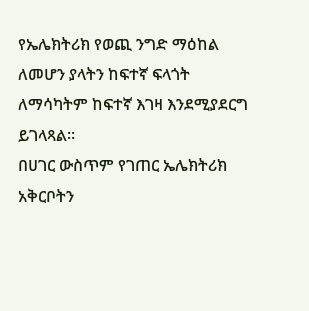የኤሌክትሪክ የወጪ ንግድ ማዕከል ለመሆን ያላትን ከፍተኛ ፍላጎት ለማሳካትም ከፍተኛ እገዛ እንደሚያደርግ ይገላጻል።
በሀገር ውስጥም የገጠር ኤሌክትሪክ አቅርቦትን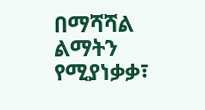በማሻሻል ልማትን የሚያነቃቃ፣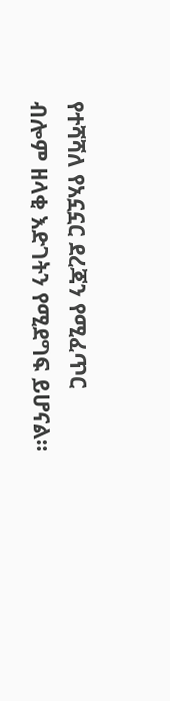የተሻሻለ የአኗኗር ደረጃን የሚፈጥር ብሎም ዘላቂ እድገትን የሚደግፍ ይሆናል።